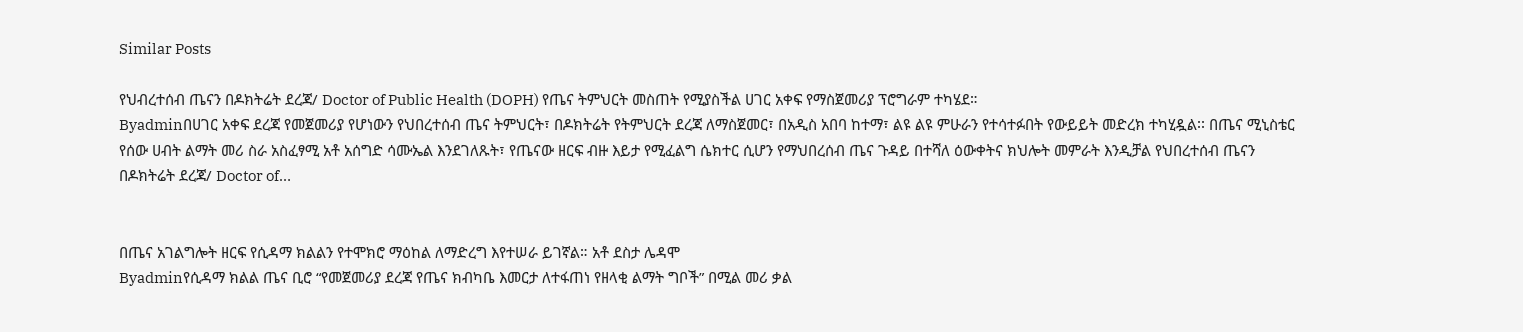Similar Posts

የህብረተሰብ ጤናን በዶክትሬት ደረጃ/ Doctor of Public Health (DOPH) የጤና ትምህርት መስጠት የሚያስችል ሀገር አቀፍ የማስጀመሪያ ፕሮግራም ተካሄደ።
Byadminበሀገር አቀፍ ደረጃ የመጀመሪያ የሆነውን የህበረተሰብ ጤና ትምህርት፣ በዶክትሬት የትምህርት ደረጃ ለማስጀመር፣ በአዲስ አበባ ከተማ፣ ልዩ ልዩ ምሁራን የተሳተፉበት የውይይት መድረክ ተካሂዷል፡፡ በጤና ሚኒስቴር የሰው ሀብት ልማት መሪ ስራ አስፈፃሚ አቶ አሰግድ ሳሙኤል እንደገለጹት፣ የጤናው ዘርፍ ብዙ እይታ የሚፈልግ ሴክተር ሲሆን የማህበረሰብ ጤና ጉዳይ በተሻለ ዕውቀትና ክህሎት መምራት እንዲቻል የህበረተሰብ ጤናን በዶክትሬት ደረጃ/ Doctor of…


በጤና አገልግሎት ዘርፍ የሲዳማ ክልልን የተሞክሮ ማዕከል ለማድረግ እየተሠራ ይገኛል። አቶ ደስታ ሌዳሞ
Byadminየሲዳማ ክልል ጤና ቢሮ “የመጀመሪያ ደረጃ የጤና ክብካቤ እመርታ ለተፋጠነ የዘላቂ ልማት ግቦች” በሚል መሪ ቃል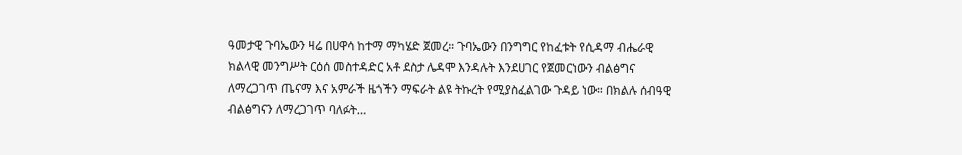ዓመታዊ ጉባኤውን ዛሬ በሀዋሳ ከተማ ማካሄድ ጀመረ። ጉባኤውን በንግግር የከፈቱት የሲዳማ ብሔራዊ ክልላዊ መንግሥት ርዕሰ መስተዳድር አቶ ደስታ ሌዳሞ እንዳሉት እንደሀገር የጀመርነውን ብልፅግና ለማረጋገጥ ጤናማ እና አምራች ዜጎችን ማፍራት ልዩ ትኩረት የሚያስፈልገው ጉዳይ ነው። በክልሉ ሰብዓዊ ብልፅግናን ለማረጋገጥ ባለፉት…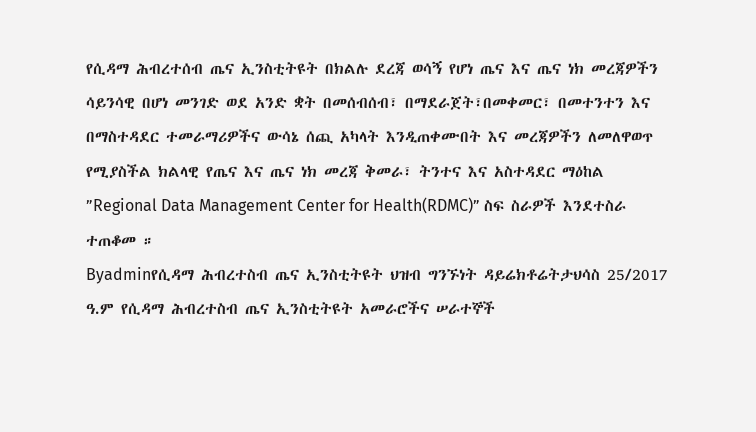የሲዳማ ሕብረተሰብ ጤና ኢንስቲትዩት በክልሉ ደረጃ ወሳኝ የሆነ ጤና እና ጤና ነክ መረጃዎችን ሳይንሳዊ በሆነ መንገድ ወደ አንድ ቋት በመሰብሰብ፣ በማደራጀት፣በመቀመር፣ በመተንተን እና በማስተዳደር ተመራማሪዎችና ውሳኔ ሰጪ አካላት እንዲጠቀሙበት እና መረጃዎችን ለመለዋወጥ የሚያስችል ክልላዊ የጤና እና ጤና ነክ መረጃ ቅመራ፣ ትንተና እና አስተዳደር ማዕከል ”Regional Data Management Center for Health(RDMC)” ስፍ ስራዎች እንደተስራ ተጠቆመ ።
Byadminየሲዳማ ሕብረተስብ ጤና ኢንስቲትዩት ህዝብ ግንኙነት ዳይሬክቶሬትታህሳስ 25/2017 ዓ.ም የሲዳማ ሕብረተስብ ጤና ኢንስቲትዩት አመራሮችና ሠራተኞች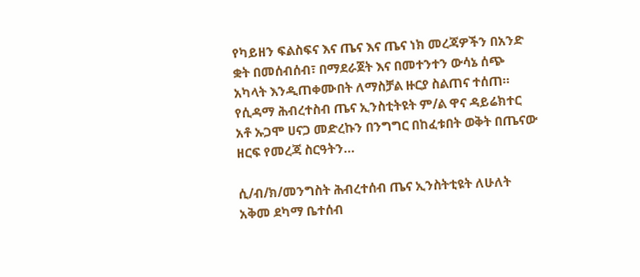የካይዘን ፍልስፍና እና ጤና እና ጤና ነክ መረጃዎችን በአንድ ቋት በመሰብሰብ፣ በማደራጀት እና በመተንተን ውሳኔ ሰጭ አካላት እንዲጠቀሙበት ለማስቻል ዙርያ ስልጠና ተሰጠ። የሲዳማ ሕብረተስብ ጤና ኢንስቲትዩት ም/ል ዋና ዳይሬክተር አቶ ኡጋሞ ሀናጋ መድረኩን በንግግር በከፈቱበት ወቅት በጤናው ዘርፍ የመረጃ ስርዓትን…

ሲ/ብ/ክ/መንግስት ሕብረተሰብ ጤና ኢንስትቲዩት ለሁለት አቅመ ደካማ ቤተሰብ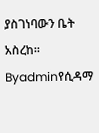ያስገነባውን ቤት አስረከ።
Byadminየሲዳማ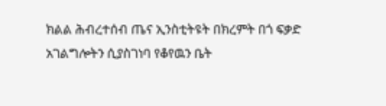ክልል ሕብረተሰብ ጤና ኢንስቲትዩት በክረምት በጎ ፍቃድ አገልግሎትን ሲያስገነባ የቆየዉን ቤት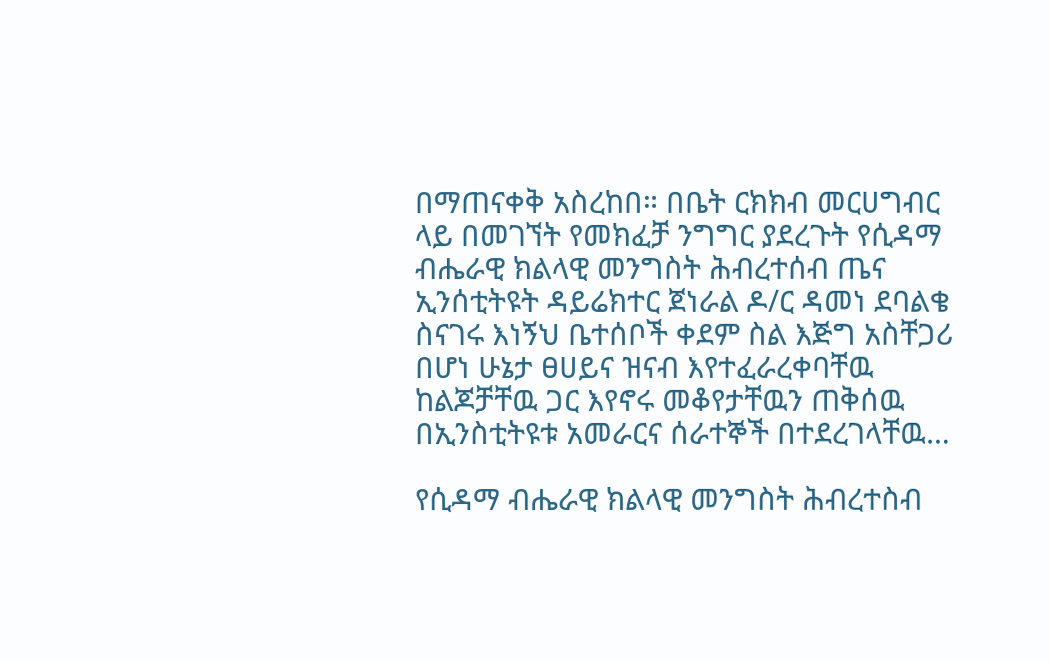በማጠናቀቅ አስረከበ። በቤት ርክክብ መርሀግብር ላይ በመገኘት የመክፈቻ ንግግር ያደረጉት የሲዳማ ብሔራዊ ክልላዊ መንግስት ሕብረተሰብ ጤና ኢንሰቲትዩት ዳይሬክተር ጀነራል ዶ/ር ዳመነ ደባልቄ ስናገሩ እነኝህ ቤተሰቦች ቀደም ስል እጅግ አስቸጋሪ በሆነ ሁኔታ ፀሀይና ዝናብ እየተፈራረቀባቸዉ ከልጆቻቸዉ ጋር እየኖሩ መቆየታቸዉን ጠቅሰዉ በኢንስቲትዩቱ አመራርና ሰራተኞች በተደረገላቸዉ…

የሲዳማ ብሔራዊ ክልላዊ መንግስት ሕብረተስብ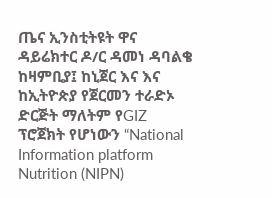ጤና ኢንስቲትዩት ዋና ዳይሬክተር ዶ/ር ዳመነ ዳባልቄ ከዛምቢያ፤ ከኒጀር እና እና ከኢትዮጵያ የጀርመን ተራድኦ ድርጅት ማለትም የGIZ ፕሮጀክት የሆነውን “National Information platform Nutrition (NIPN)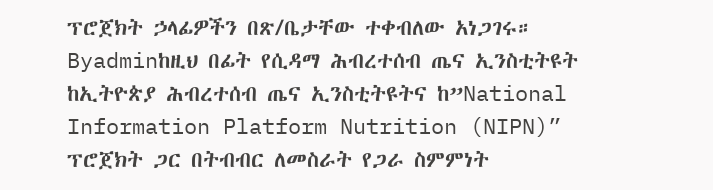ፕሮጀክት ኃላፊዎችን በጽ/ቤታቸው ተቀብለው አነጋገሩ።
Byadminከዚህ በፊት የሲዳማ ሕብረተሰብ ጤና ኢንስቲትዩት ከኢትዮጵያ ሕብረተሰብ ጤና ኢንስቲትዩትና ከ”National Information Platform Nutrition (NIPN)” ፕሮጀክት ጋር በትብብር ለመስራት የጋራ ስምምነት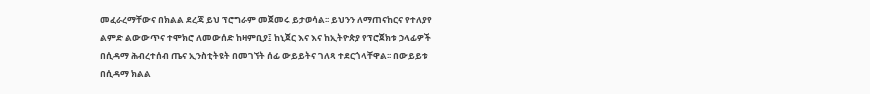መፈራረማቸውና በክልል ደረጃ ይህ ፕሮግራም መጀመሩ ይታወሳል፡፡ ይህንን ለማጠናከርና የተለያየ ልምድ ልውውጥና ተሞክሮ ለመውሰድ ከዛምቢያ፤ ከኒጀር እና እና ከኢትዮጵያ የፕሮጀክቱ ኃላፊዎች በሲዳማ ሕብረተሰብ ጤና ኢንስቲትዩት በመገኘት ሰፊ ውይይትና ገለጻ ተደርጎላቸዋል፡፡ በውይይቱ በሲዳማ ክልል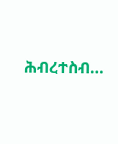ሕብረተስብ…